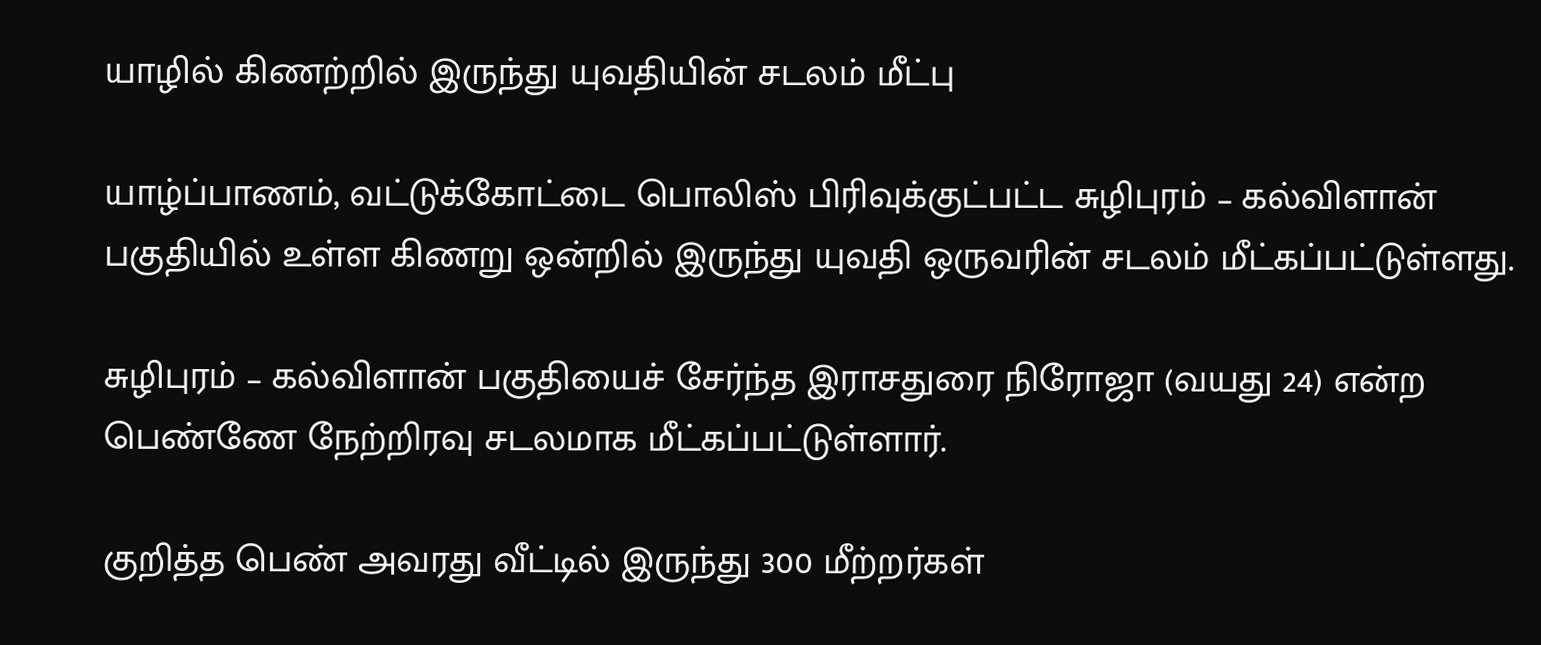யாழில் கிணற்றில் இருந்து யுவதியின் சடலம் மீட்பு

யாழ்ப்பாணம், வட்டுக்கோட்டை பொலிஸ் பிரிவுக்குட்பட்ட சுழிபுரம் – கல்விளான் பகுதியில் உள்ள கிணறு ஒன்றில் இருந்து யுவதி ஒருவரின் சடலம் மீட்கப்பட்டுள்ளது.

சுழிபுரம் – கல்விளான் பகுதியைச் சேர்ந்த இராசதுரை நிரோஜா (வயது 24) என்ற பெண்ணே நேற்றிரவு சடலமாக மீட்கப்பட்டுள்ளார்.

குறித்த பெண் அவரது வீட்டில் இருந்து 300 மீற்றர்கள்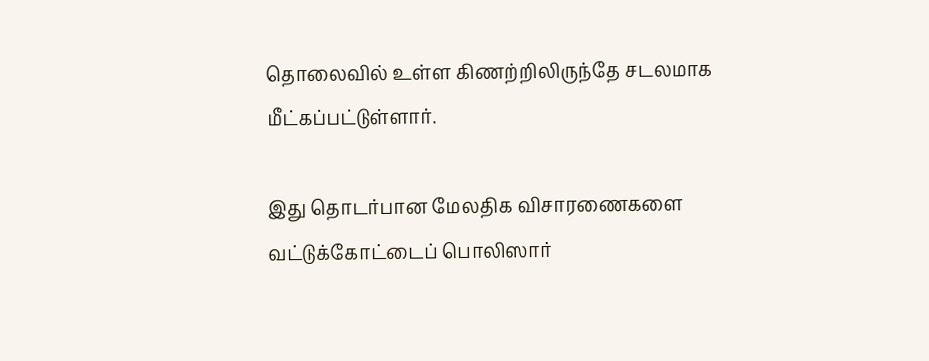தொலைவில் உள்ள கிணற்றிலிருந்தே சடலமாக மீட்கப்பட்டுள்ளார்.

இது தொடர்பான மேலதிக விசாரணைகளை வட்டுக்கோட்டைப் பொலிஸார்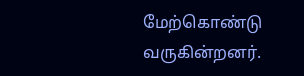மேற்கொண்டு வருகின்றனர்.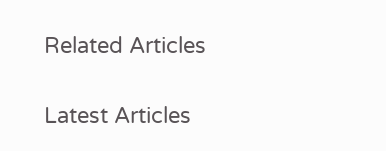Related Articles

Latest Articles